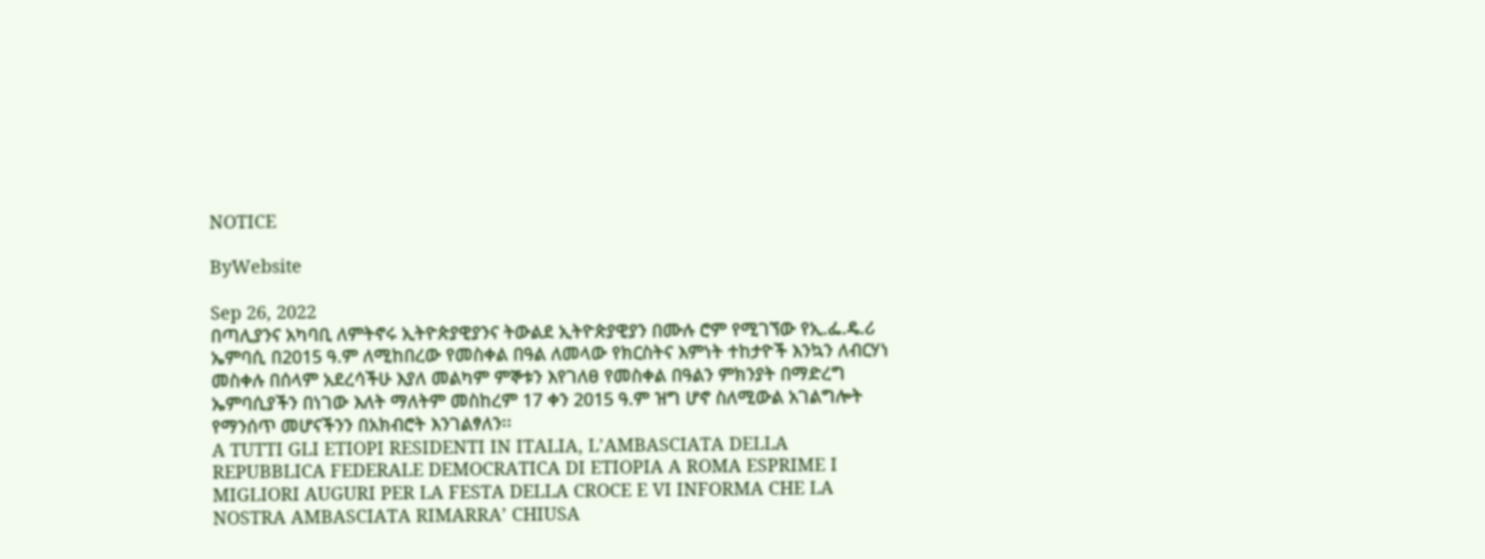NOTICE

ByWebsite

Sep 26, 2022
በጣሊያንና አካባቢ ለምትኖሩ ኢትዮጵያዊያንና ትውልደ ኢትዮጵያዊያን በሙሉ ሮም የሚገኘው የኢ.ፌ.ዴ.ሪ ኤምባሲ በ2015 ዓ.ም ለሚከበረው የመስቀል በዓል ለመላው የክርስትና እምነት ተከታዮች እንኳን ለብርሃነ መስቀሉ በሰላም አደረሳችሁ እያለ መልካም ምኞቱን እየገለፀ የመስቀል በዓልን ምክንያት በማድረግ ኤምባሲያችን በነገው እለት ማለትም መስከረም 17 ቀን 2015 ዓ.ም ዝግ ሆኖ ስለሚውል አገልግሎት የማንሰጥ መሆናችንን በአክብሮት እንገልፃለን፡፡
A TUTTI GLI ETIOPI RESIDENTI IN ITALIA, L’AMBASCIATA DELLA REPUBBLICA FEDERALE DEMOCRATICA DI ETIOPIA A ROMA ESPRIME I MIGLIORI AUGURI PER LA FESTA DELLA CROCE E VI INFORMA CHE LA NOSTRA AMBASCIATA RIMARRA’ CHIUSA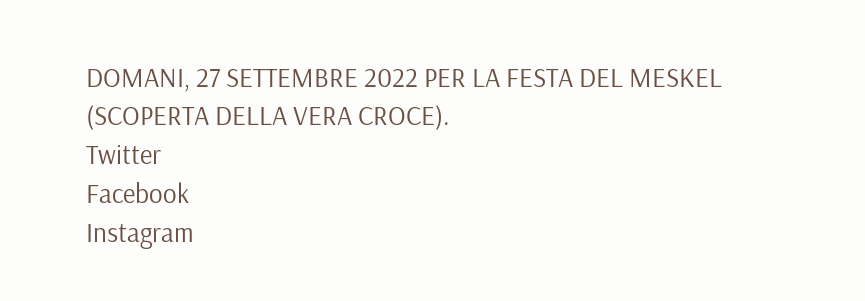DOMANI, 27 SETTEMBRE 2022 PER LA FESTA DEL MESKEL (SCOPERTA DELLA VERA CROCE).
Twitter
Facebook
Instagram